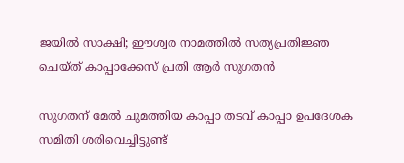ജയില്‍ സാക്ഷി; ഈശ്വര നാമത്തില്‍ സത്യപ്രതിജ്ഞ ചെയ്ത് കാപ്പാക്കേസ് പ്രതി ആര്‍ സുഗതന്‍

സുഗതന് മേല്‍ ചുമത്തിയ കാപ്പാ തടവ് കാപ്പാ ഉപദേശക സമിതി ശരിവെച്ചിട്ടുണ്ട്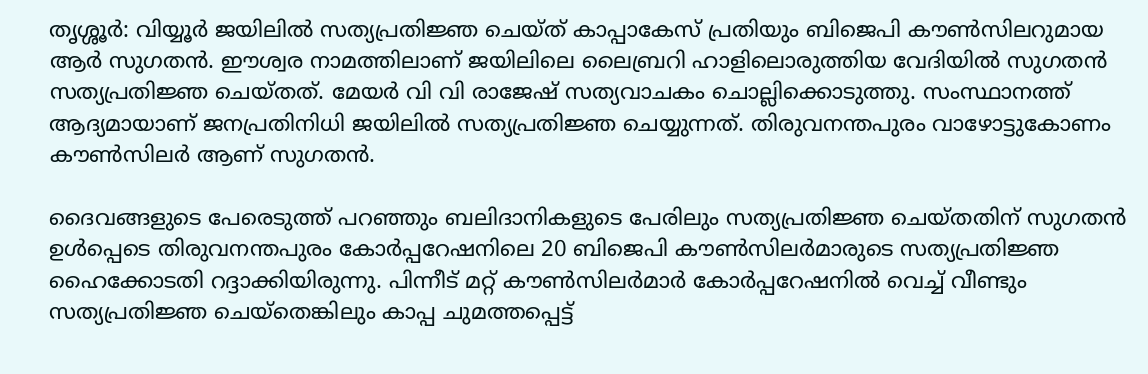തൃശ്ശൂര്‍: വിയ്യൂര്‍ ജയിലില്‍ സത്യപ്രതിജ്ഞ ചെയ്ത് കാപ്പാകേസ് പ്രതിയും ബിജെപി കൗണ്‍സിലറുമായ ആര്‍ സുഗതന്‍. ഈശ്വര നാമത്തിലാണ് ജയിലിലെ ലൈബ്രറി ഹാളിലൊരുത്തിയ വേദിയില്‍ സുഗതന്‍ സത്യപ്രതിജ്ഞ ചെയ്തത്. മേയര്‍ വി വി രാജേഷ് സത്യവാചകം ചൊല്ലിക്കൊടുത്തു. സംസ്ഥാനത്ത് ആദ്യമായാണ് ജനപ്രതിനിധി ജയിലില്‍ സത്യപ്രതിജ്ഞ ചെയ്യുന്നത്. തിരുവനന്തപുരം വാഴോട്ടുകോണം കൗണ്‍സിലര്‍ ആണ് സുഗതന്‍.

ദൈവങ്ങളുടെ പേരെടുത്ത് പറഞ്ഞും ബലിദാനികളുടെ പേരിലും സത്യപ്രതിജ്ഞ ചെയ്തതിന് സുഗതന്‍ ഉള്‍പ്പെടെ തിരുവനന്തപുരം കോര്‍പ്പറേഷനിലെ 20 ബിജെപി കൗണ്‍സിലര്‍മാരുടെ സത്യപ്രതിജ്ഞ ഹൈക്കോടതി റദ്ദാക്കിയിരുന്നു. പിന്നീട് മറ്റ് കൗണ്‍സിലര്‍മാര്‍ കോര്‍പ്പറേഷനില്‍ വെച്ച് വീണ്ടും സത്യപ്രതിജ്ഞ ചെയ്തെങ്കിലും കാപ്പ ചുമത്തപ്പെട്ട്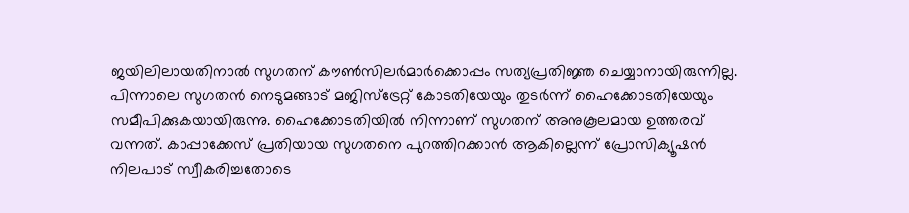ജയിലിലായതിനാല്‍ സുഗതന് കൗണ്‍സിലര്‍മാര്‍ക്കൊപ്പം സത്യപ്രതിജ്ഞ ചെയ്യാനായിരുന്നില്ല. പിന്നാലെ സുഗതന്‍ നെടുമങ്ങാട് മജിസ്‌ട്രേറ്റ് കോടതിയേയും തുടര്‍ന്ന് ഹൈക്കോടതിയേയും സമീപിക്കുകയായിരുന്നു. ഹൈക്കോടതിയില്‍ നിന്നാണ് സുഗതന് അനുകൂലമായ ഉത്തരവ് വന്നത്. കാപ്പാക്കേസ് പ്രതിയായ സുഗതനെ പുറത്തിറക്കാന്‍ ആകില്ലെന്ന് പ്രോസിക്യൂഷന്‍ നിലപാട് സ്വീകരിച്ചതോടെ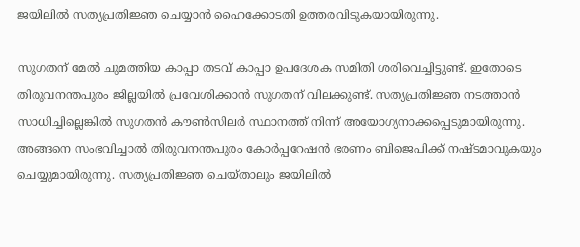ജയിലില്‍ സത്യപ്രതിജ്ഞ ചെയ്യാന്‍ ഹൈക്കോടതി ഉത്തരവിടുകയായിരുന്നു.

സുഗതന് മേല്‍ ചുമത്തിയ കാപ്പാ തടവ് കാപ്പാ ഉപദേശക സമിതി ശരിവെച്ചിട്ടുണ്ട്. ഇതോടെ തിരുവനന്തപുരം ജില്ലയില്‍ പ്രവേശിക്കാന്‍ സുഗതന് വിലക്കുണ്ട്. സത്യപ്രതിജ്ഞ നടത്താന്‍ സാധിച്ചില്ലെങ്കില്‍ സുഗതന്‍ കൗണ്‍സിലര്‍ സ്ഥാനത്ത് നിന്ന് അയോഗ്യനാക്കപ്പെടുമായിരുന്നു. അങ്ങനെ സംഭവിച്ചാല്‍ തിരുവനന്തപുരം കോര്‍പ്പറേഷന്‍ ഭരണം ബിജെപിക്ക് നഷ്ടമാവുകയും ചെയ്യുമായിരുന്നു. സത്യപ്രതിജ്ഞ ചെയ്താലും ജയിലില്‍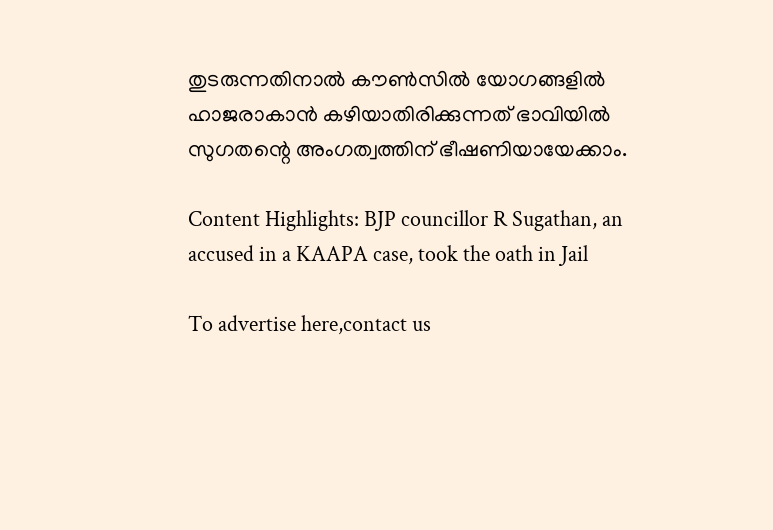തുടരുന്നതിനാല്‍ കൗണ്‍സില്‍ യോഗങ്ങളില്‍ ഹാജരാകാന്‍ കഴിയാതിരിക്കുന്നത് ഭാവിയില്‍ സുഗതന്റെ അംഗത്വത്തിന് ഭീഷണിയായേക്കാം.

Content Highlights: BJP councillor R Sugathan, an accused in a KAAPA case, took the oath in Jail

To advertise here,contact us